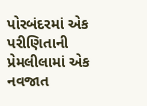પોરબંદરમાં એક પરીણિતાની પ્રેમલીલામાં એક નવજાત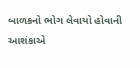બાળકનો ભોગ લેવાયો હોવાની આશંકાએ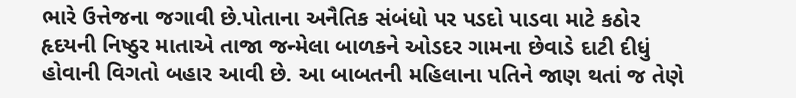ભારે ઉત્તેજના જગાવી છે.પોતાના અનૈતિક સંબંધો પર પડદો પાડવા માટે કઠોર હૃદયની નિષ્ઠુર માતાએ તાજા જન્મેલા બાળકને ઓડદર ગામના છેવાડે દાટી દીધું હોવાની વિગતો બહાર આવી છે. આ બાબતની મહિલાના પતિને જાણ થતાં જ તેણે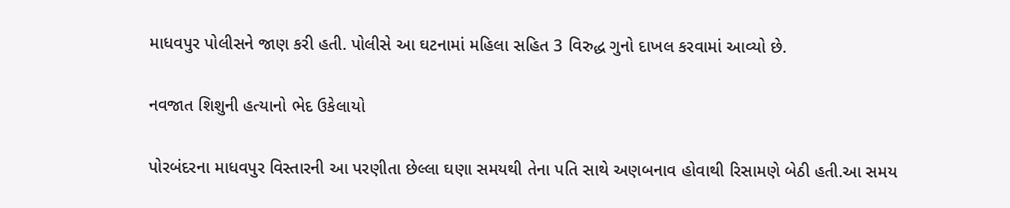માધવપુર પોલીસને જાણ કરી હતી. પોલીસે આ ઘટનામાં મહિલા સહિત 3 વિરુદ્ધ ગુનો દાખલ કરવામાં આવ્યો છે.

નવજાત શિશુની હત્યાનો ભેદ ઉકેલાયો

પોરબંદરના માધવપુર વિસ્તારની આ પરણીતા છેલ્લા ઘણા સમયથી તેના પતિ સાથે અણબનાવ હોવાથી રિસામણે બેઠી હતી.આ સમય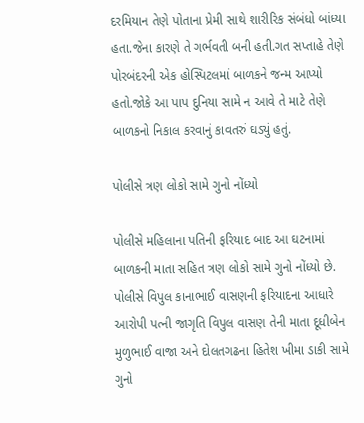દરમિયાન તેણે પોતાના પ્રેમી સાથે શારીરિક સંબંધો બાંધ્યા હતા.જેના કારણે તે ગર્ભવતી બની હતી.ગત સપ્તાહે તેણે પોરબંદરની એક હોસ્પિટલમાં બાળકને જન્મ આપ્યો હતો.જોકે આ પાપ દુનિયા સામે ન આવે તે માટે તેણે બાળકનો નિકાલ કરવાનું કાવતરું ઘડ્યું હતું.

પોલીસે ત્રણ લોકો સામે ગુનો નોંધ્યો

પોલીસે મહિલાના પતિની ફરિયાદ બાદ આ ઘટનામાં બાળકની માતા સહિત ત્રણ લોકો સામે ગુનો નોંધ્યો છે. પોલીસે વિપુલ કાનાભાઈ વાસણની ફરિયાદના આધારે આરોપી પત્ની જાગૃતિ વિપુલ વાસણ તેની માતા દૂધીબેન મુળુભાઈ વાજા અને દોલતગઢના હિતેશ ખીમા ડાકી સામે ગુનો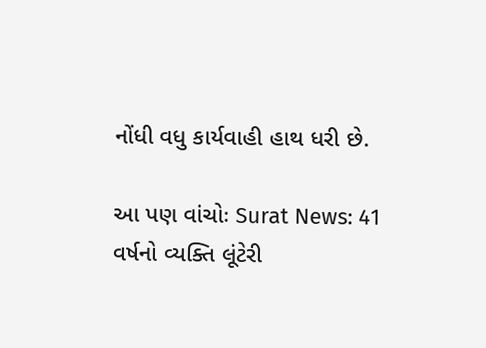નોંધી વધુ કાર્યવાહી હાથ ધરી છે.

આ પણ વાંચોઃ Surat News: 41 વર્ષનો વ્યક્તિ લૂંટેરી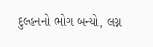દુલ્હનનો ભોગ બન્યો, લગ્ન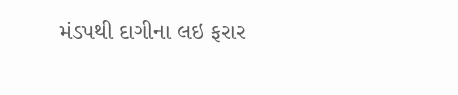મંડપથી દાગીના લઇ ફરાર